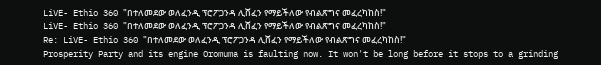LiVE- Ethio 360 "በተለመደው ወለፈንዲ ፕሮፖጋንዳ ሊሸፈን የማይችለው የብልጽግና መፈረካከስ!"
LiVE- Ethio 360 "በተለመደው ወለፈንዲ ፕሮፖጋንዳ ሊሸፈን የማይችለው የብልጽግና መፈረካከስ!"
Re: LiVE- Ethio 360 "በተለመደው ወለፈንዲ ፕሮፖጋንዳ ሊሸፈን የማይችለው የብልጽግና መፈረካከስ!"
Prosperity Party and its engine Oromuma is faulting now. It won't be long before it stops to a grinding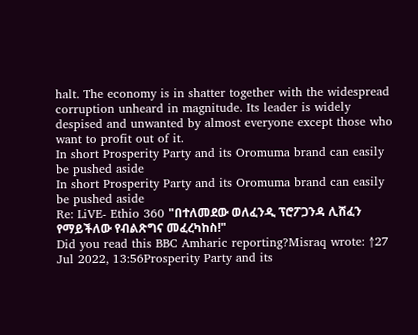halt. The economy is in shatter together with the widespread corruption unheard in magnitude. Its leader is widely despised and unwanted by almost everyone except those who want to profit out of it.
In short Prosperity Party and its Oromuma brand can easily be pushed aside
In short Prosperity Party and its Oromuma brand can easily be pushed aside
Re: LiVE- Ethio 360 "በተለመደው ወለፈንዲ ፕሮፖጋንዳ ሊሸፈን የማይችለው የብልጽግና መፈረካከስ!"
Did you read this BBC Amharic reporting?Misraq wrote: ↑27 Jul 2022, 13:56Prosperity Party and its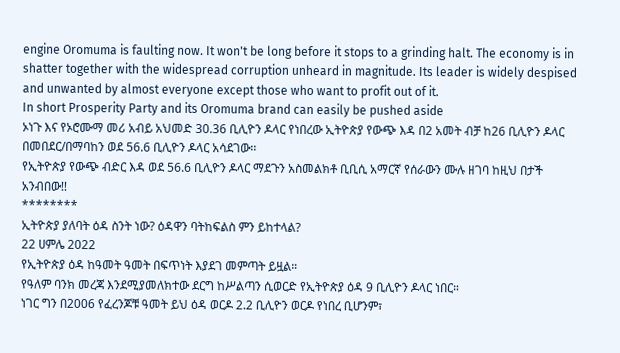engine Oromuma is faulting now. It won't be long before it stops to a grinding halt. The economy is in shatter together with the widespread corruption unheard in magnitude. Its leader is widely despised and unwanted by almost everyone except those who want to profit out of it.
In short Prosperity Party and its Oromuma brand can easily be pushed aside
ኦነጉ እና የኦሮሙማ መሪ አብይ አህመድ 30.36 ቢሊዮን ዶላር የነበረው ኢትዮጵያ የውጭ እዳ በ2 አመት ብቻ ከ26 ቢሊዮን ዶላር በመበደር/በማባከን ወደ 56.6 ቢሊዮን ዶላር አሳደገው፡፡
የኢትዮጵያ የውጭ ብድር እዳ ወደ 56.6 ቢሊዮን ዶላር ማደጉን አስመልክቶ ቢቢሲ አማርኛ የሰራውን ሙሉ ዘገባ ከዚህ በታች አንብበው!!
********
ኢትዮጵያ ያለባት ዕዳ ስንት ነው? ዕዳዋን ባትከፍልስ ምን ይከተላል?
22 ሀምሌ 2022
የኢትዮጵያ ዕዳ ከዓመት ዓመት በፍጥነት እያደገ መምጣት ይዟል።
የዓለም ባንክ መረጃ እንደሚያመለክተው ደርግ ከሥልጣን ሲወርድ የኢትዮጵያ ዕዳ 9 ቢሊዮን ዶላር ነበር።
ነገር ግን በ2006 የፈረንጆቹ ዓመት ይህ ዕዳ ወርዶ 2.2 ቢሊዮን ወርዶ የነበረ ቢሆንም፣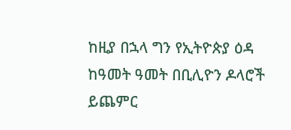ከዚያ በኋላ ግን የኢትዮጵያ ዕዳ ከዓመት ዓመት በቢሊዮን ዶላሮች ይጨምር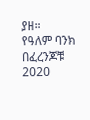ያዘ።
የዓለም ባንክ በፈረንጆቹ 2020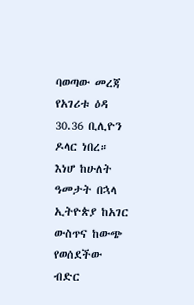ባወጣው መረጃ የአገሪቱ ዕዳ 30.36 ቢሊዮን ዶላር ነበረ።
እነሆ ከሁለት ዓመታት በኋላ ኢትዮጵያ ከአገር ውስጥና ከውጭ የወሰደችው ብድር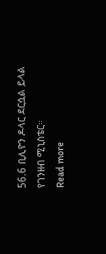56.6 ቢሊዮን ዶላር ደርሷል ይላል የገንዘብ ሚኒስቴር።
Read more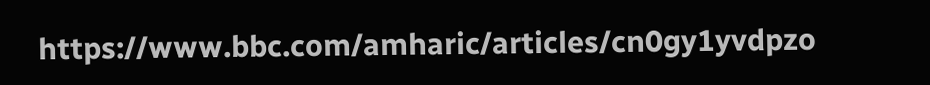https://www.bbc.com/amharic/articles/cn0gy1yvdpzo